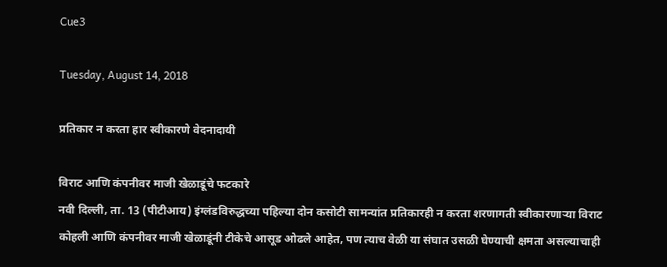Cue3

Tuesday, August 14, 2018

प्रतिकार न करता हार स्वीकारणे वेदनादायी

विराट आणि कंपनीवर माजी खेळाडूंचे फटकारे
नवी दिल्ली, ता. 13 (पीटीआय) इंग्लंडविरुद्धच्या पहिल्या दोन कसोटी सामन्यांत प्रतिकारही न करता शरणागती स्वीकारणाऱ्या विराट कोहली आणि कंपनीवर माजी खेळाडूंनी टीकेचे आसूड ओढले आहेत, पण त्याच वेळी या संघात उसळी घेण्याची क्षमता असल्याचाही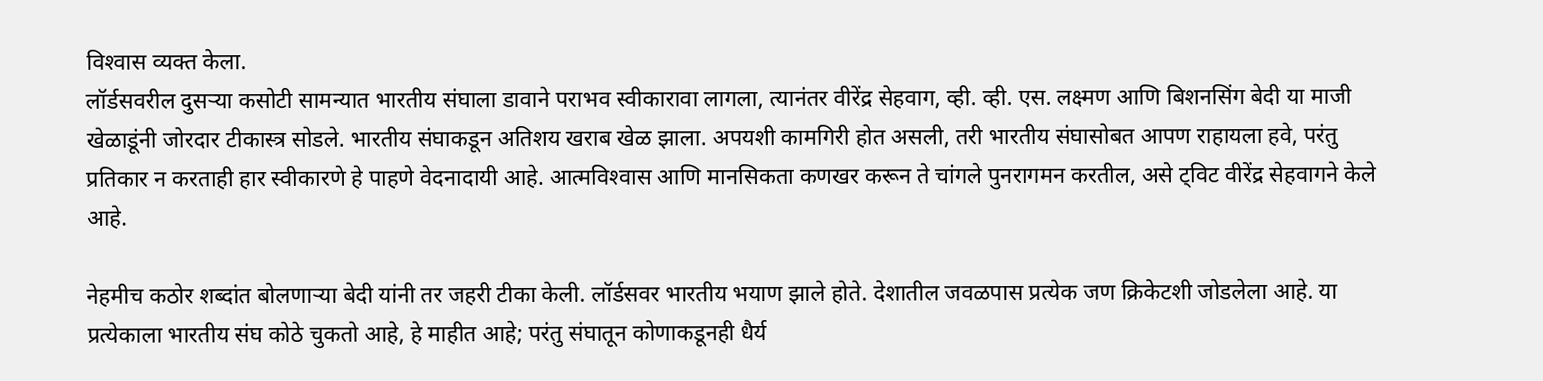विश्‍वास व्यक्त केला.
लॉर्डसवरील दुसऱ्या कसोटी सामन्यात भारतीय संघाला डावाने पराभव स्वीकारावा लागला, त्यानंतर वीरेंद्र सेहवाग, व्ही. व्ही. एस. लक्ष्मण आणि बिशनसिंग बेदी या माजी खेळाडूंनी जोरदार टीकास्त्र सोडले. भारतीय संघाकडून अतिशय खराब खेळ झाला. अपयशी कामगिरी होत असली, तरी भारतीय संघासोबत आपण राहायला हवे, परंतु प्रतिकार न करताही हार स्वीकारणे हे पाहणे वेदनादायी आहे. आत्मविश्‍वास आणि मानसिकता कणखर करून ते चांगले पुनरागमन करतील, असे ट्‌विट वीरेंद्र सेहवागने केले आहे.

नेहमीच कठोर शब्दांत बोलणाऱ्या बेदी यांनी तर जहरी टीका केली. लॉर्डसवर भारतीय भयाण झाले होते. देशातील जवळपास प्रत्येक जण क्रिकेटशी जोडलेला आहे. या प्रत्येकाला भारतीय संघ कोठे चुकतो आहे, हे माहीत आहे; परंतु संघातून कोणाकडूनही धैर्य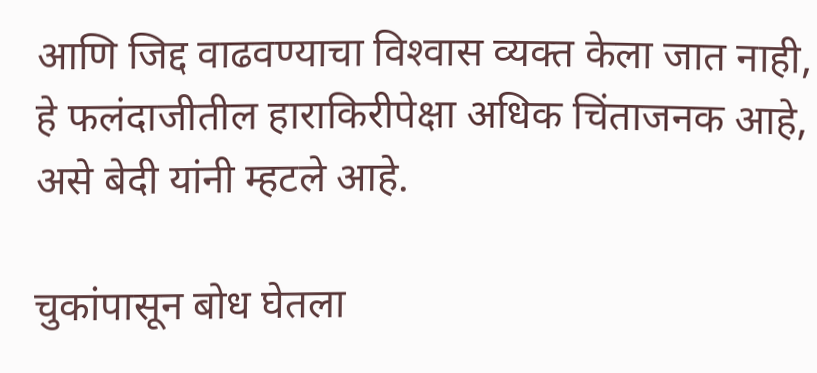आणि जिद्द वाढवण्याचा विश्‍वास व्यक्त केला जात नाही, हे फलंदाजीतील हाराकिरीपेक्षा अधिक चिंताजनक आहे, असे बेदी यांनी म्हटले आहे.

चुकांपासून बोध घेतला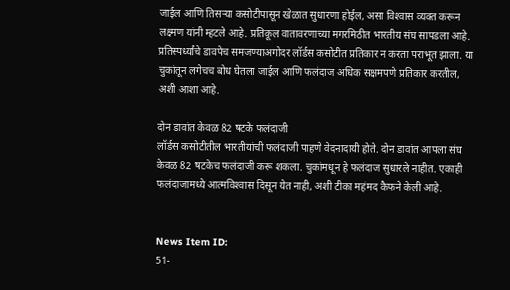जाईल आणि तिसऱ्या कसोटीपासून खेळात सुधारणा होईल, असा विश्‍वास व्यक्त करून लक्ष्मण यांनी म्हटले आहे. प्रतिकूल वातावरणाच्या मगरमिठीत भारतीय संघ सापडला आहे. प्रतिस्पर्ध्यांचे डावपेच समजण्याअगोदर लॉर्डस कसोटीत प्रतिकार न करता पराभूत झाला. या चुकांतून लगेचच बोध घेतला जाईल आणि फलंदाज अधिक सक्षमपणे प्रतिकार करतील, अशी आशा आहे.

दोन डावांत केवळ 82 षटके फलंदाजी
लॉर्डस कसोटीतील भारतीयांची फलंदाजी पाहणे वेदनादायी होते. दोन डावांत आपला संघ केवळ 82 षटकेच फलंदाजी करू शकला. चुकांमधून हे फलंदाज सुधारले नाहीत. एकाही फलंदाजामध्ये आत्मविश्‍वास दिसून येत नाही, अशी टीका महंमद कैफने केली आहे.


News Item ID:
51-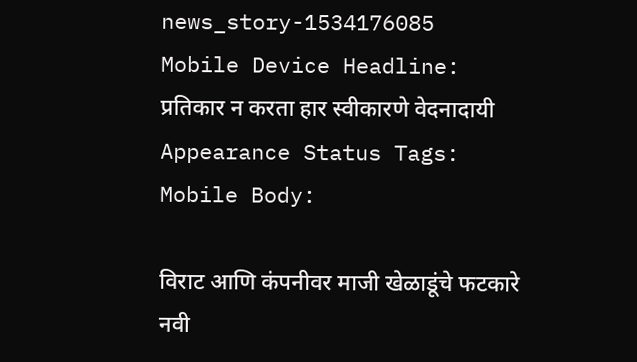news_story-1534176085
Mobile Device Headline:
प्रतिकार न करता हार स्वीकारणे वेदनादायी
Appearance Status Tags:
Mobile Body:

विराट आणि कंपनीवर माजी खेळाडूंचे फटकारे
नवी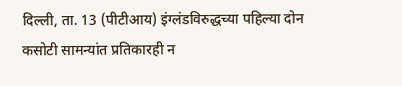दिल्ली, ता. 13 (पीटीआय) इंग्लंडविरुद्धच्या पहिल्या दोन कसोटी सामन्यांत प्रतिकारही न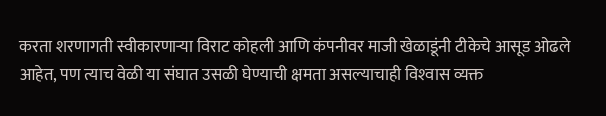करता शरणागती स्वीकारणाऱ्या विराट कोहली आणि कंपनीवर माजी खेळाडूंनी टीकेचे आसूड ओढले आहेत, पण त्याच वेळी या संघात उसळी घेण्याची क्षमता असल्याचाही विश्‍वास व्यक्त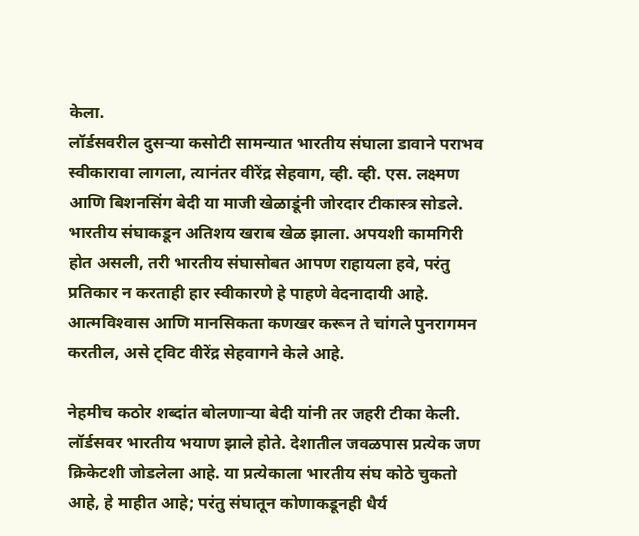केला.
लॉर्डसवरील दुसऱ्या कसोटी सामन्यात भारतीय संघाला डावाने पराभव स्वीकारावा लागला, त्यानंतर वीरेंद्र सेहवाग, व्ही. व्ही. एस. लक्ष्मण आणि बिशनसिंग बेदी या माजी खेळाडूंनी जोरदार टीकास्त्र सोडले. भारतीय संघाकडून अतिशय खराब खेळ झाला. अपयशी कामगिरी होत असली, तरी भारतीय संघासोबत आपण राहायला हवे, परंतु प्रतिकार न करताही हार स्वीकारणे हे पाहणे वेदनादायी आहे. आत्मविश्‍वास आणि मानसिकता कणखर करून ते चांगले पुनरागमन करतील, असे ट्‌विट वीरेंद्र सेहवागने केले आहे.

नेहमीच कठोर शब्दांत बोलणाऱ्या बेदी यांनी तर जहरी टीका केली. लॉर्डसवर भारतीय भयाण झाले होते. देशातील जवळपास प्रत्येक जण क्रिकेटशी जोडलेला आहे. या प्रत्येकाला भारतीय संघ कोठे चुकतो आहे, हे माहीत आहे; परंतु संघातून कोणाकडूनही धैर्य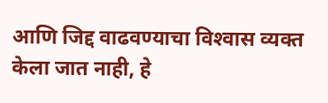आणि जिद्द वाढवण्याचा विश्‍वास व्यक्त केला जात नाही, हे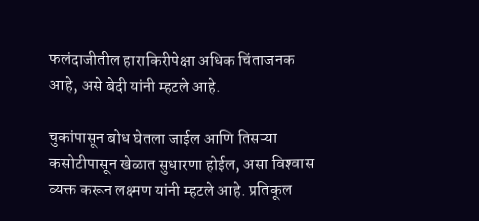फलंदाजीतील हाराकिरीपेक्षा अधिक चिंताजनक आहे, असे बेदी यांनी म्हटले आहे.

चुकांपासून बोध घेतला जाईल आणि तिसऱ्या कसोटीपासून खेळात सुधारणा होईल, असा विश्‍वास व्यक्त करून लक्ष्मण यांनी म्हटले आहे. प्रतिकूल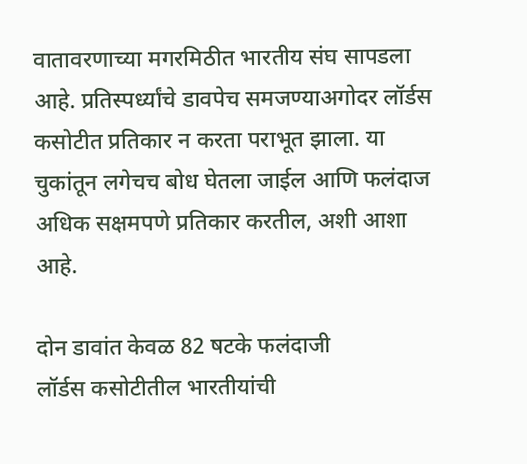वातावरणाच्या मगरमिठीत भारतीय संघ सापडला आहे. प्रतिस्पर्ध्यांचे डावपेच समजण्याअगोदर लॉर्डस कसोटीत प्रतिकार न करता पराभूत झाला. या चुकांतून लगेचच बोध घेतला जाईल आणि फलंदाज अधिक सक्षमपणे प्रतिकार करतील, अशी आशा आहे.

दोन डावांत केवळ 82 षटके फलंदाजी
लॉर्डस कसोटीतील भारतीयांची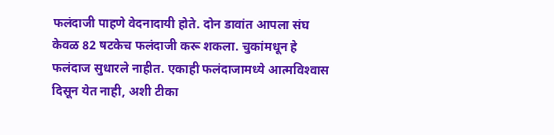फलंदाजी पाहणे वेदनादायी होते. दोन डावांत आपला संघ केवळ 82 षटकेच फलंदाजी करू शकला. चुकांमधून हे फलंदाज सुधारले नाहीत. एकाही फलंदाजामध्ये आत्मविश्‍वास दिसून येत नाही, अशी टीका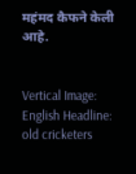महंमद कैफने केली आहे.


Vertical Image:
English Headline:
old cricketers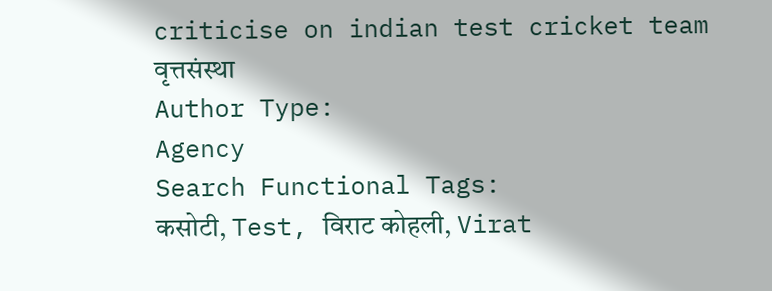criticise on indian test cricket team
वृत्तसंस्था
Author Type:
Agency
Search Functional Tags:
कसोटी, Test, विराट कोहली, Virat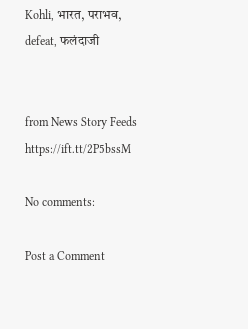Kohli, भारत, पराभव, defeat, फलंदाजी


from News Story Feeds https://ift.tt/2P5bssM

No comments:

Post a Comment